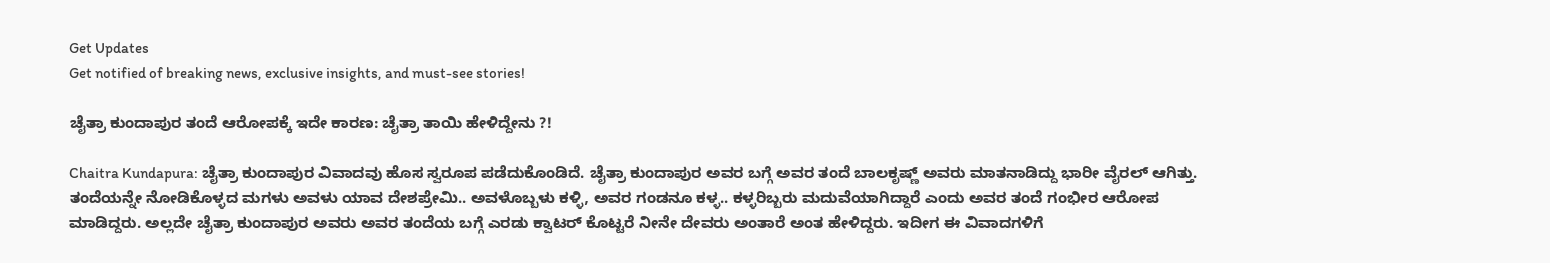Get Updates
Get notified of breaking news, exclusive insights, and must-see stories!

ಚೈತ್ರಾ ಕುಂದಾಪುರ ತಂದೆ ಆರೋಪಕ್ಕೆ ಇದೇ ಕಾರಣ: ಚೈತ್ರಾ ತಾಯಿ ಹೇಳಿದ್ದೇನು ?!

Chaitra Kundapura: ಚೈತ್ರಾ ಕುಂದಾಪುರ ವಿವಾದವು ಹೊಸ ಸ್ವರೂಪ ಪಡೆದುಕೊಂಡಿದೆ. ಚೈತ್ರಾ ಕುಂದಾಪುರ ಅವರ ಬಗ್ಗೆ ಅವರ ತಂದೆ ಬಾಲಕೃಷ್ಣ್ ಅವರು ಮಾತನಾಡಿದ್ದು ಭಾರೀ ವೈರಲ್ ಆಗಿತ್ತು. ತಂದೆಯನ್ನೇ ನೋಡಿಕೊಳ್ಳದ ಮಗಳು ಅವಳು ಯಾವ ದೇಶಪ್ರೇಮಿ.. ಅವಳೊಬ್ಬಳು ಕಳ್ಳಿ, ಅವರ ಗಂಡನೂ ಕಳ್ಳ.. ಕಳ್ಳರಿಬ್ಬರು ಮದುವೆಯಾಗಿದ್ದಾರೆ ಎಂದು ಅವರ ತಂದೆ ಗಂಭೀರ ಆರೋಪ ಮಾಡಿದ್ದರು. ಅಲ್ಲದೇ ಚೈತ್ರಾ ಕುಂದಾಪುರ ಅವರು ಅವರ ತಂದೆಯ ಬಗ್ಗೆ ಎರಡು ಕ್ವಾಟರ್ ಕೊಟ್ಟರೆ ನೀನೇ ದೇವರು ಅಂತಾರೆ ಅಂತ ಹೇಳಿದ್ದರು. ಇದೀಗ ಈ ವಿವಾದಗಳಿಗೆ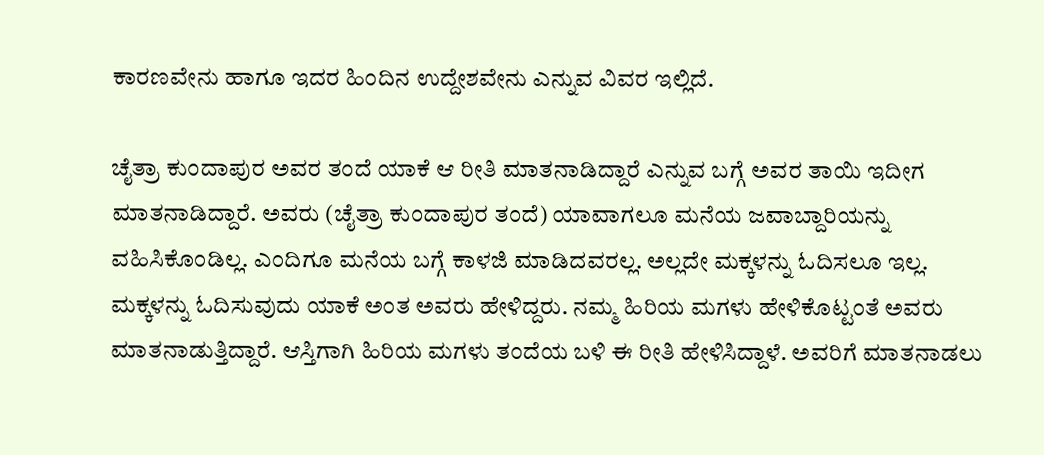ಕಾರಣವೇನು ಹಾಗೂ ಇದರ ಹಿಂದಿನ ಉದ್ದೇಶವೇನು ಎನ್ನುವ ವಿವರ ಇಲ್ಲಿದೆ.

ಚೈತ್ರಾ ಕುಂದಾಪುರ ಅವರ ತಂದೆ ಯಾಕೆ ಆ ರೀತಿ ಮಾತನಾಡಿದ್ದಾರೆ ಎನ್ನುವ ಬಗ್ಗೆ ಅವರ ತಾಯಿ ಇದೀಗ ಮಾತನಾಡಿದ್ದಾರೆ. ಅವರು (ಚೈತ್ರಾ ಕುಂದಾಪುರ ತಂದೆ) ಯಾವಾಗಲೂ ಮನೆಯ ಜವಾಬ್ದಾರಿಯನ್ನು ವಹಿಸಿಕೊಂಡಿಲ್ಲ. ಎಂದಿಗೂ ಮನೆಯ ಬಗ್ಗೆ ಕಾಳಜಿ ಮಾಡಿದವರಲ್ಲ. ಅಲ್ಲದೇ ಮಕ್ಕಳನ್ನು ಓದಿಸಲೂ ಇಲ್ಲ. ಮಕ್ಕಳನ್ನು ಓದಿಸುವುದು ಯಾಕೆ ಅಂತ ಅವರು ಹೇಳಿದ್ದರು. ನಮ್ಮ ಹಿರಿಯ ಮಗಳು ಹೇಳಿಕೊಟ್ಟಂತೆ ಅವರು ಮಾತನಾಡುತ್ತಿದ್ದಾರೆ. ಆಸ್ತಿಗಾಗಿ ಹಿರಿಯ ಮಗಳು ತಂದೆಯ ಬಳಿ ಈ ರೀತಿ ಹೇಳಿಸಿದ್ದಾಳೆ. ಅವರಿಗೆ ಮಾತನಾಡಲು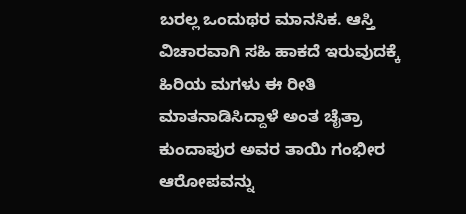ಬರಲ್ಲ ಒಂದುಥರ ಮಾನಸಿಕ. ಆಸ್ತಿ ವಿಚಾರವಾಗಿ ಸಹಿ ಹಾಕದೆ ಇರುವುದಕ್ಕೆ ಹಿರಿಯ ಮಗಳು ಈ ರೀತಿ ಮಾತನಾಡಿಸಿದ್ದಾಳೆ ಅಂತ ಚೈತ್ರಾ ಕುಂದಾಪುರ ಅವರ ತಾಯಿ ಗಂಭೀರ ಆರೋಪವನ್ನು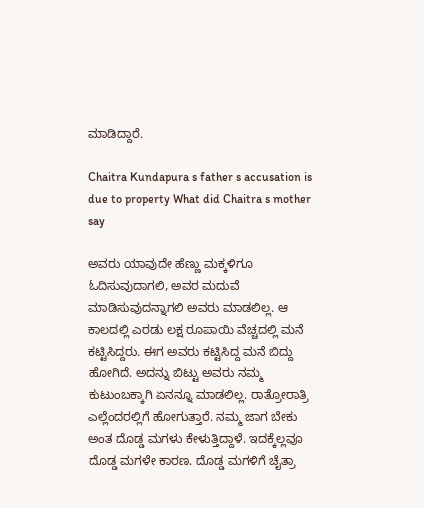ಮಾಡಿದ್ದಾರೆ.

Chaitra Kundapura s father s accusation is due to property What did Chaitra s mother say

ಅವರು ಯಾವುದೇ ಹೆಣ್ಣು ಮಕ್ಕಳಿಗೂ ಓದಿಸುವುದಾಗಲಿ, ಅವರ ಮದುವೆ ಮಾಡಿಸುವುದನ್ನಾಗಲಿ ಅವರು ಮಾಡಲಿಲ್ಲ. ಆ ಕಾಲದಲ್ಲಿ ಎರಡು ಲಕ್ಷ ರೂಪಾಯಿ ವೆಚ್ಚದಲ್ಲಿ ಮನೆ ಕಟ್ಟಿಸಿದ್ದರು. ಈಗ ಅವರು ಕಟ್ಟಿಸಿದ್ದ ಮನೆ ಬಿದ್ದು ಹೋಗಿದೆ. ಅದನ್ನು ಬಿಟ್ಟು ಅವರು ನಮ್ಮ ಕುಟುಂಬಕ್ಕಾಗಿ ಏನನ್ನೂ ಮಾಡಲಿಲ್ಲ. ರಾತ್ರೋರಾತ್ರಿ ಎಲ್ಲೆಂದರಲ್ಲಿಗೆ ಹೋಗುತ್ತಾರೆ. ನಮ್ಮ ಜಾಗ ಬೇಕು ಅಂತ ದೊಡ್ಡ ಮಗಳು ಕೇಳುತ್ತಿದ್ದಾಳೆ. ಇದಕ್ಕೆಲ್ಲವೂ ದೊಡ್ಡ ಮಗಳೇ ಕಾರಣ. ದೊಡ್ಡ ಮಗಳಿಗೆ ಚೈತ್ರಾ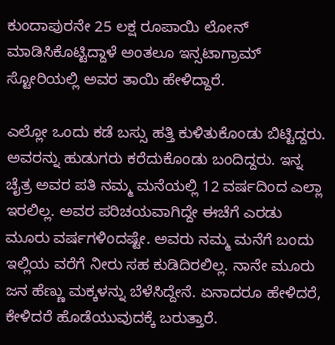ಕುಂದಾಪುರನೇ 25 ಲಕ್ಷ ರೂಪಾಯಿ ಲೋನ್‌ ಮಾಡಿಸಿಕೊಟ್ಟಿದ್ದಾಳೆ ಅಂತಲೂ ಇನ್ಸಟಾಗ್ರಾಮ್‌ ಸ್ಟೋರಿಯಲ್ಲಿ ಅವರ ತಾಯಿ ಹೇಳಿದ್ದಾರೆ.

ಎಲ್ಲೋ ಒಂದು ಕಡೆ ಬಸ್ಸು ಹತ್ತಿ ಕುಳಿತುಕೊಂಡು ಬಿಟ್ಟಿದ್ದರು. ಅವರನ್ನು ಹುಡುಗರು ಕರೆದುಕೊಂಡು ಬಂದಿದ್ದರು. ಇನ್ನ ಚೈತ್ರ ಅವರ ಪತಿ ನಮ್ಮ ಮನೆಯಲ್ಲಿ 12 ವರ್ಷದಿಂದ ಎಲ್ಲಾ ಇರಲಿಲ್ಲ. ಅವರ ಪರಿಚಯವಾಗಿದ್ದೇ ಈಚೆಗೆ ಎರಡು ಮೂರು ವರ್ಷಗಳಿಂದಷ್ಟೇ. ಅವರು ನಮ್ಮ ಮನೆಗೆ ಬಂದು ಇಲ್ಲಿಯ ವರೆಗೆ ನೀರು ಸಹ ಕುಡಿದಿರಲಿಲ್ಲ. ನಾನೇ ಮೂರು ಜನ ಹೆಣ್ಣು ಮಕ್ಕಳನ್ನು ಬೆಳೆಸಿದ್ದೇನೆ. ಏನಾದರೂ ಹೇಳಿದರೆ, ಕೇಳಿದರೆ ಹೊಡೆಯುವುದಕ್ಕೆ ಬರುತ್ತಾರೆ.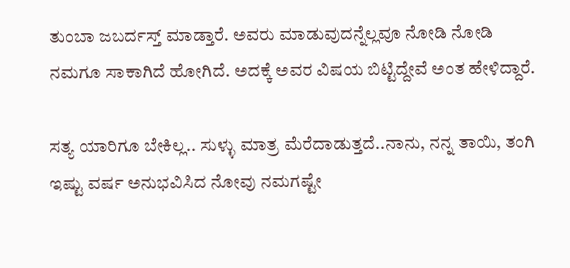ತುಂಬಾ ಜಬರ್ದಸ್ತ್ ಮಾಡ್ತಾರೆ. ಅವರು ಮಾಡುವುದನ್ನೆಲ್ಲವೂ ನೋಡಿ ನೋಡಿ ನಮಗೂ ಸಾಕಾಗಿದೆ ಹೋಗಿದೆ. ಅದಕ್ಕೆ ಅವರ ವಿಷಯ ಬಿಟ್ಟಿದ್ದೇವೆ ಅಂತ ಹೇಳಿದ್ದಾರೆ.

ಸತ್ಯ ಯಾರಿಗೂ ಬೇಕಿಲ್ಲ.. ಸುಳ್ಳು ಮಾತ್ರ ಮೆರೆದಾಡುತ್ತದೆ..ನಾನು, ನನ್ನ ತಾಯಿ, ತಂಗಿ ಇಷ್ಟು ವರ್ಷ ಅನುಭವಿಸಿದ ನೋವು ನಮಗಷ್ಟೇ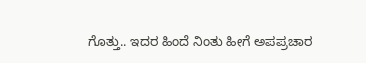ಗೊತ್ತು.. ಇದರ ಹಿಂದೆ ನಿಂತು ಹೀಗೆ ಅಪಪ್ರಚಾರ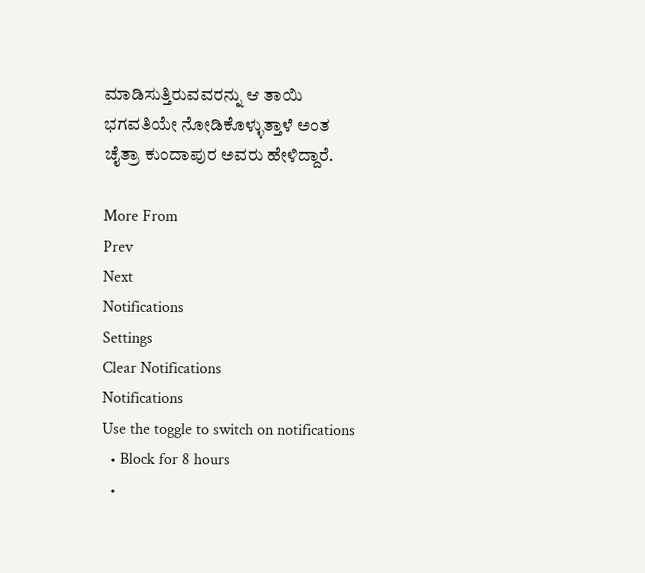ಮಾಡಿಸುತ್ತಿರುವವರನ್ನು ಆ ತಾಯಿ ಭಗವತಿಯೇ ನೋಡಿಕೊಳ್ಳುತ್ತಾಳೆ ಅಂತ ಚೈತ್ರಾ ಕುಂದಾಪುರ ಅವರು ಹೇಳಿದ್ದಾರೆ.

More From
Prev
Next
Notifications
Settings
Clear Notifications
Notifications
Use the toggle to switch on notifications
  • Block for 8 hours
  •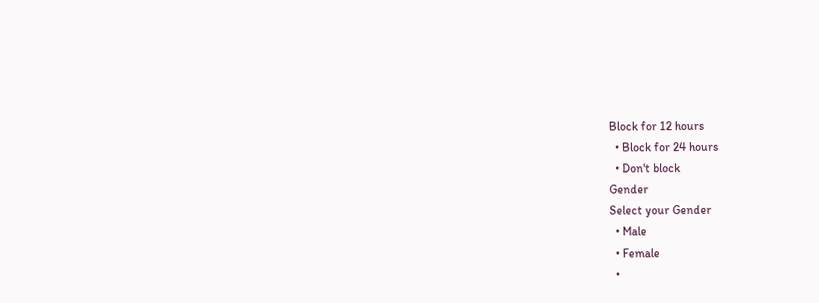Block for 12 hours
  • Block for 24 hours
  • Don't block
Gender
Select your Gender
  • Male
  • Female
  •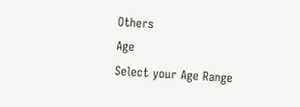Others
Age
Select your Age Range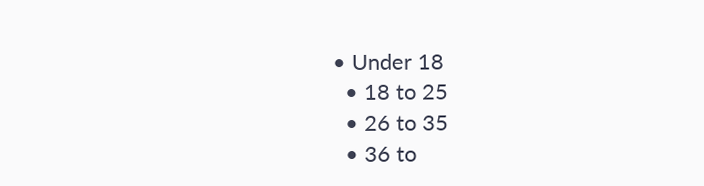• Under 18
  • 18 to 25
  • 26 to 35
  • 36 to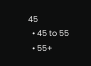45
  • 45 to 55
  • 55+